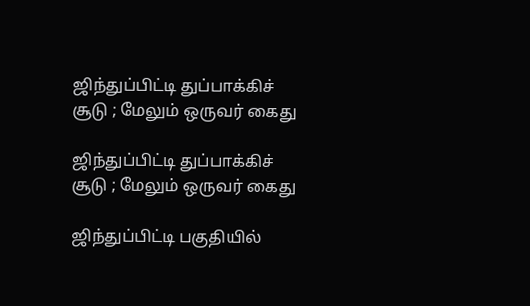ஜிந்துப்பிட்டி துப்பாக்கிச் சூடு ; மேலும் ஒருவர் கைது

ஜிந்துப்பிட்டி துப்பாக்கிச் சூடு ; மேலும் ஒருவர் கைது

ஜிந்துப்பிட்டி பகுதியில்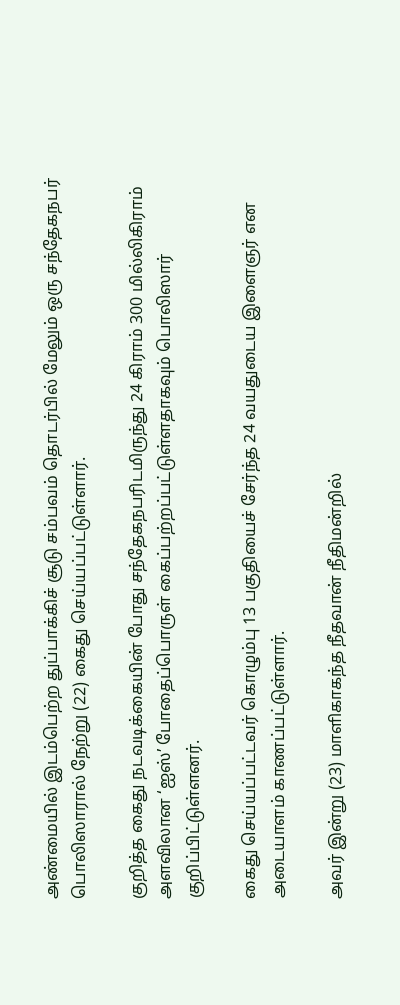அண்மையில் இடம்பெற்ற துப்பாக்கிச் சூடு சம்பவம் தொடர்பில் மேலும் ஒரு சந்தேகநபர் பொலிஸாரால் நேற்று (22) கைது செய்யப்பட்டுள்ளார்.

குறித்த கைது நடவடிக்கையின் போது சந்தேகநபரிடமிருந்து 24 கிராம் 300 மில்லிகிராம் அளவிலான ‘ஐஸ்’ போதைப்பொருள் கைப்பற்றப்பட்டுள்ளதாகவும் பொலிஸார் குறிப்பிட்டுள்ளனர்.

கைது செய்யப்பட்டவர் கொழும்பு 13 பகுதியைச் சேர்ந்த 24 வயதுடைய இளைஞர் என அடையாளம் காணப்பட்டுள்ளார்.

அவர் இன்று (23) மாளிகாகந்த நீதவான் நீதிமன்றில்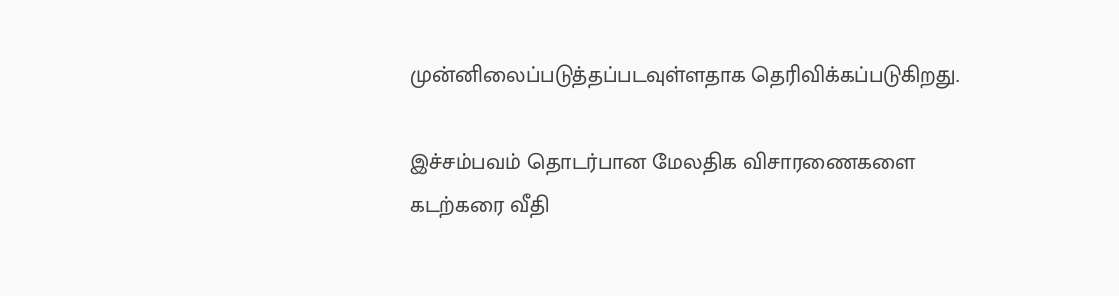முன்னிலைப்படுத்தப்படவுள்ளதாக தெரிவிக்கப்படுகிறது.

இச்சம்பவம் தொடர்பான மேலதிக விசாரணைகளை கடற்கரை வீதி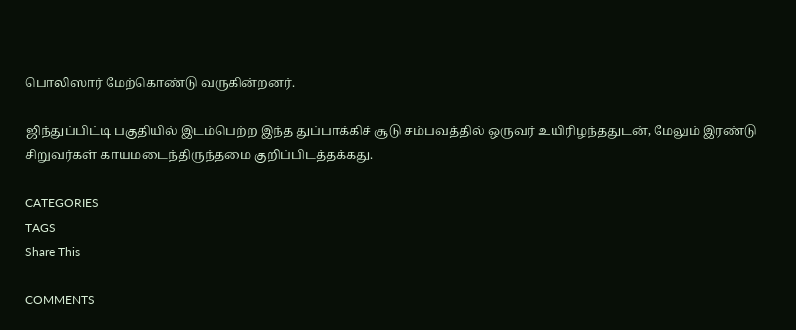பொலிஸார் மேற்கொண்டு வருகின்றனர்.

ஜிந்துப்பிட்டி பகுதியில் இடம்பெற்ற இந்த துப்பாக்கிச் சூடு சம்பவத்தில் ஒருவர் உயிரிழந்ததுடன், மேலும் இரண்டு சிறுவர்கள் காயமடைந்திருந்தமை குறிப்பிடத்தக்கது.

CATEGORIES
TAGS
Share This

COMMENTS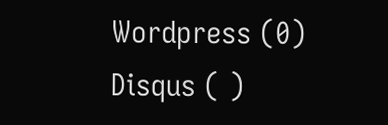Wordpress (0)
Disqus ( )